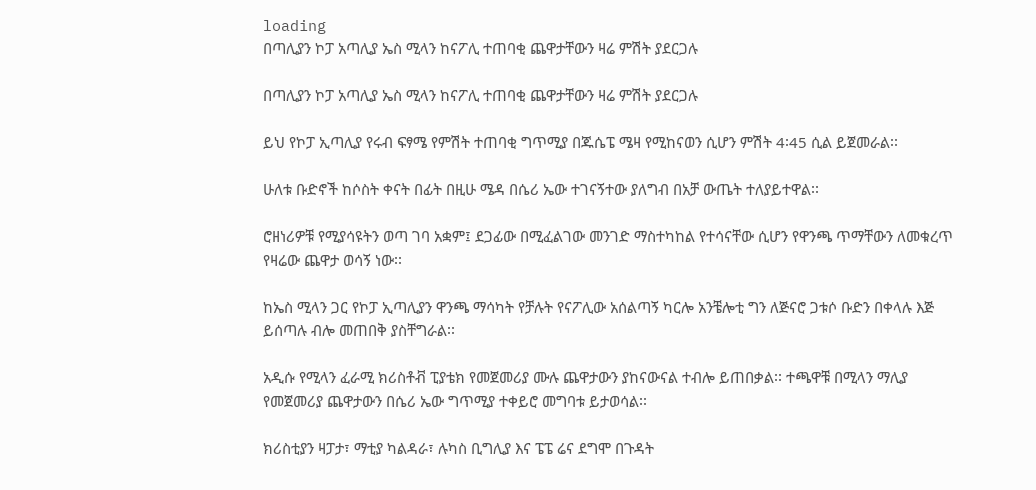loading
በጣሊያን ኮፓ አጣሊያ ኤስ ሚላን ከናፖሊ ተጠባቂ ጨዋታቸውን ዛሬ ምሽት ያደርጋሉ

በጣሊያን ኮፓ አጣሊያ ኤስ ሚላን ከናፖሊ ተጠባቂ ጨዋታቸውን ዛሬ ምሽት ያደርጋሉ

ይህ የኮፓ ኢጣሊያ የሩብ ፍፃሜ የምሽት ተጠባቂ ግጥሚያ በጁሴፔ ሜዛ የሚከናወን ሲሆን ምሽት 4፡45 ሲል ይጀመራል፡፡

ሁለቱ ቡድኖች ከሶስት ቀናት በፊት በዚሁ ሜዳ በሴሪ ኤው ተገናኝተው ያለግብ በአቻ ውጤት ተለያይተዋል፡፡

ሮዘነሪዎቹ የሚያሳዩትን ወጣ ገባ አቋም፤ ደጋፊው በሚፈልገው መንገድ ማስተካከል የተሳናቸው ሲሆን የዋንጫ ጥማቸውን ለመቁረጥ የዛሬው ጨዋታ ወሳኝ ነው፡፡

ከኤስ ሚላን ጋር የኮፓ ኢጣሊያን ዋንጫ ማሳካት የቻሉት የናፖሊው አሰልጣኝ ካርሎ አንቼሎቲ ግን ለጅናሮ ጋቱሶ ቡድን በቀላሉ እጅ ይሰጣሉ ብሎ መጠበቅ ያስቸግራል፡፡

አዲሱ የሚላን ፈራሚ ክሪስቶቭ ፒያቴክ የመጀመሪያ ሙሉ ጨዋታውን ያከናውናል ተብሎ ይጠበቃል፡፡ ተጫዋቹ በሚላን ማሊያ የመጀመሪያ ጨዋታውን በሴሪ ኤው ግጥሚያ ተቀይሮ መግባቱ ይታወሳል፡፡

ክሪስቲያን ዛፓታ፣ ማቲያ ካልዳራ፣ ሉካስ ቢግሊያ እና ፔፔ ሬና ደግሞ በጉዳት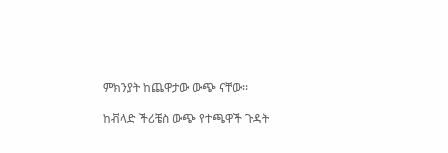ምክንያት ከጨዋታው ውጭ ናቸው፡፡

ከቭላድ ችሪቼስ ውጭ የተጫዋች ጉዳት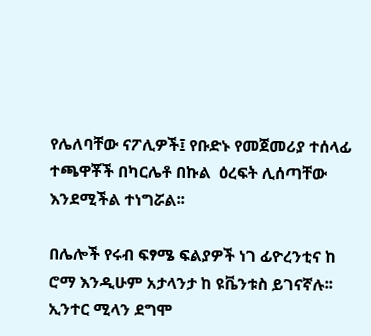የሌለባቸው ናፖሊዎች፤ የቡድኑ የመጀመሪያ ተሰላፊ ተጫዋቾች በካርሌቶ በኩል  ዕረፍት ሊሰጣቸው እንደሚችል ተነግሯል፡፡

በሌሎች የሩብ ፍፃሜ ፍልያዎች ነገ ፊዮረንቲና ከ ሮማ እንዲሁም አታላንታ ከ ዩቬንቱስ ይገናኛሉ፡፡ ኢንተር ሚላን ደግሞ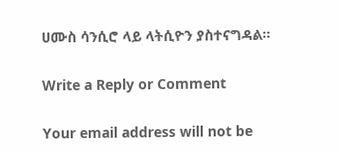ሀሙስ ሳንሲሮ ላይ ላትሲዮን ያስተናግዳል፡፡

Write a Reply or Comment

Your email address will not be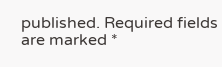published. Required fields are marked *